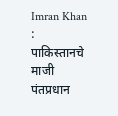Imran Khan : पाकिस्तानचे माजी पंतप्रधान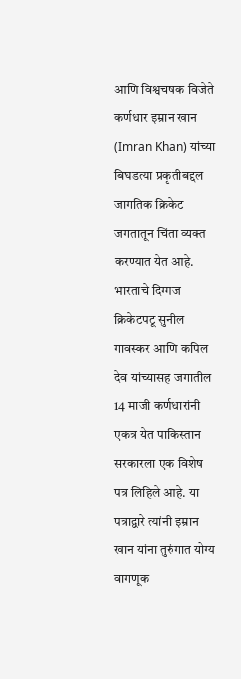आणि विश्वचषक विजेते कर्णधार इम्रान खान (Imran Khan) यांच्या बिघडत्या प्रकृतीबद्दल जागतिक क्रिकेट जगतातून चिंता व्यक्त करण्यात येत आहे. भारताचे दिग्गज क्रिकेटपटू सुनील गावस्कर आणि कपिल देव यांच्यासह जगातील 14 माजी कर्णधारांनी एकत्र येत पाकिस्तान सरकारला एक विशेष पत्र लिहिले आहे. या पत्राद्वारे त्यांनी इम्रान खान यांना तुरुंगात योग्य वागणूक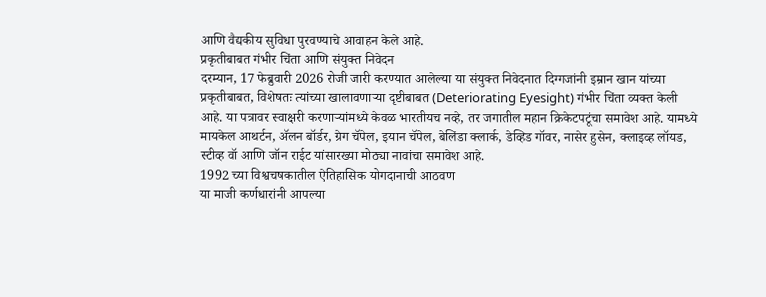आणि वैद्यकीय सुविधा पुरवण्याचे आवाहन केले आहे.
प्रकृतीबाबत गंभीर चिंता आणि संयुक्त निवेदन
दरम्यान, 17 फेब्रुवारी 2026 रोजी जारी करण्यात आलेल्या या संयुक्त निवेदनात दिग्गजांनी इम्रान खान यांच्या प्रकृतीबाबत, विशेषतः त्यांच्या खालावणाऱ्या दृष्टीबाबत (Deteriorating Eyesight) गंभीर चिंता व्यक्त केली आहे. या पत्रावर स्वाक्षरी करणाऱ्यांमध्ये केवळ भारतीयच नव्हे, तर जगातील महान क्रिकेटपटूंचा समावेश आहे. यामध्ये मायकेल आथर्टन, ॲलन बॉर्डर, ग्रेग चॅपेल, इयान चॅपेल, बेलिंडा क्लार्क, डेव्हिड गॉवर, नासेर हुसेन, क्लाइव्ह लॉयड, स्टीव्ह वॉ आणि जॉन राईट यांसारख्या मोठ्या नावांचा समावेश आहे.
1992 च्या विश्वचषकातील ऐतिहासिक योगदानाची आठवण
या माजी कर्णधारांनी आपल्या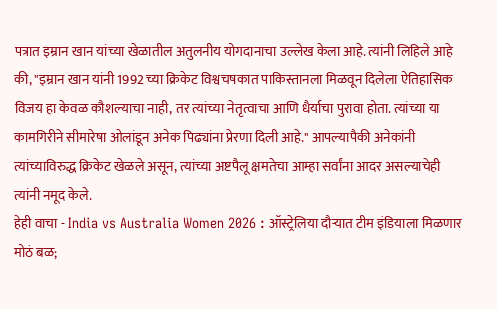पत्रात इम्रान खान यांच्या खेळातील अतुलनीय योगदानाचा उल्लेख केला आहे. त्यांनी लिहिले आहे की, "इम्रान खान यांनी 1992 च्या क्रिकेट विश्वचषकात पाकिस्तानला मिळवून दिलेला ऐतिहासिक विजय हा केवळ कौशल्याचा नाही, तर त्यांच्या नेतृत्वाचा आणि धैर्याचा पुरावा होता. त्यांच्या या कामगिरीने सीमारेषा ओलांडून अनेक पिढ्यांना प्रेरणा दिली आहे." आपल्यापैकी अनेकांनी त्यांच्याविरुद्ध क्रिकेट खेळले असून, त्यांच्या अष्टपैलू क्षमतेचा आम्हा सर्वांना आदर असल्याचेही त्यांनी नमूद केले.
हेही वाचा - India vs Australia Women 2026 : ऑस्ट्रेलिया दौऱ्यात टीम इंडियाला मिळणार मोठं बळ;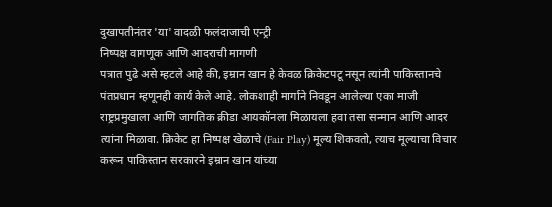दुखापतीनंतर 'या' वादळी फलंदाजाची एन्ट्री
निष्पक्ष वागणूक आणि आदराची मागणी
पत्रात पुढे असे म्हटले आहे की, इम्रान खान हे केवळ क्रिकेटपटू नसून त्यांनी पाकिस्तानचे पंतप्रधान म्हणूनही कार्य केले आहे. लोकशाही मार्गाने निवडून आलेल्या एका माजी राष्ट्रप्रमुखाला आणि जागतिक क्रीडा आयकॉनला मिळायला हवा तसा सन्मान आणि आदर त्यांना मिळावा. क्रिकेट हा निष्पक्ष खेळाचे (Fair Play) मूल्य शिकवतो, त्याच मूल्याचा विचार करून पाकिस्तान सरकारने इम्रान खान यांच्या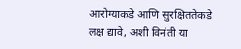आरोग्याकडे आणि सुरक्षिततेकडे लक्ष द्यावे, अशी विनंती या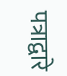पत्राद्वारे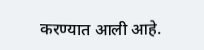करण्यात आली आहे.